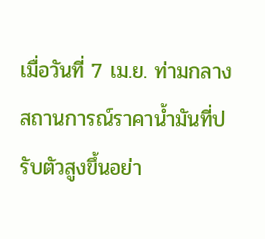เมื่อวันที่ 7 เม.ย. ท่ามกลางสถานการณ์ราคาน้ำมันที่ปรับตัวสูงขึ้นอย่า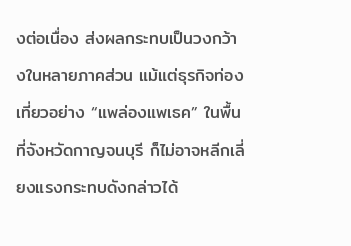งต่อเนื่อง ส่งผลกระทบเป็นวงกว้างในหลายภาคส่วน แม้แต่ธุรกิจท่องเที่ยวอย่าง “แพล่องแพเธค” ในพื้นที่จังหวัดกาญจนบุรี ก็ไม่อาจหลีกเลี่ยงแรงกระทบดังกล่าวได้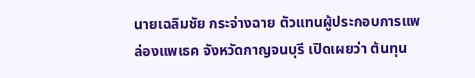นายเฉลิมชัย กระจ่างฉาย ตัวแทนผู้ประกอบการแพล่องแพเธค จังหวัดกาญจนบุรี เปิดเผยว่า ต้นทุน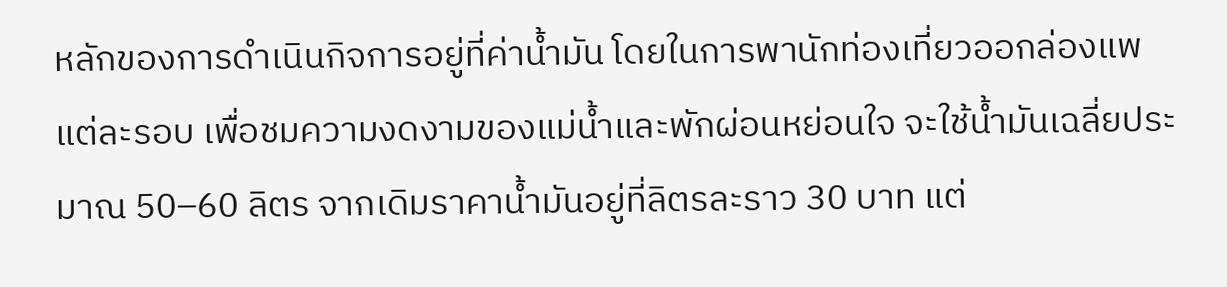หลักของการดำเนินกิจการอยู่ที่ค่าน้ำมัน โดยในการพานักท่องเที่ยวออกล่องแพแต่ละรอบ เพื่อชมความงดงามของแม่น้ำและพักผ่อนหย่อนใจ จะใช้น้ำมันเฉลี่ยประมาณ 50–60 ลิตร จากเดิมราคาน้ำมันอยู่ที่ลิตรละราว 30 บาท แต่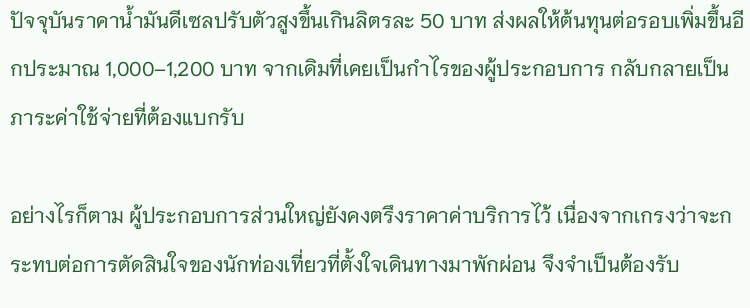ปัจจุบันราคาน้ำมันดีเซลปรับตัวสูงขึ้นเกินลิตรละ 50 บาท ส่งผลให้ต้นทุนต่อรอบเพิ่มขึ้นอีกประมาณ 1,000–1,200 บาท จากเดิมที่เคยเป็นกำไรของผู้ประกอบการ กลับกลายเป็นภาระค่าใช้จ่ายที่ต้องแบกรับ

อย่างไรก็ตาม ผู้ประกอบการส่วนใหญ่ยังคงตรึงราคาค่าบริการไว้ เนื่องจากเกรงว่าจะกระทบต่อการตัดสินใจของนักท่องเที่ยวที่ตั้งใจเดินทางมาพักผ่อน จึงจำเป็นต้องรับ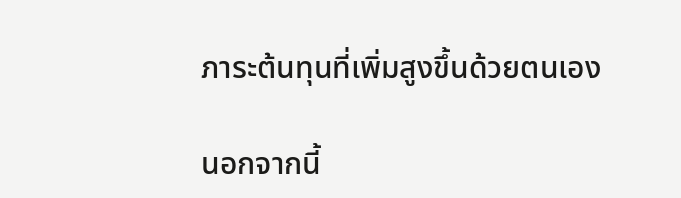ภาระต้นทุนที่เพิ่มสูงขึ้นด้วยตนเอง

นอกจากนี้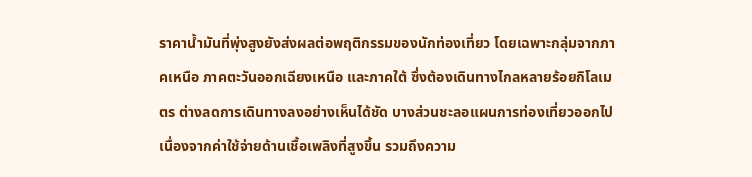ราคาน้ำมันที่พุ่งสูงยังส่งผลต่อพฤติกรรมของนักท่องเที่ยว โดยเฉพาะกลุ่มจากภาคเหนือ ภาคตะวันออกเฉียงเหนือ และภาคใต้ ซึ่งต้องเดินทางไกลหลายร้อยกิโลเมตร ต่างลดการเดินทางลงอย่างเห็นได้ชัด บางส่วนชะลอแผนการท่องเที่ยวออกไป เนื่องจากค่าใช้จ่ายด้านเชื้อเพลิงที่สูงขึ้น รวมถึงความ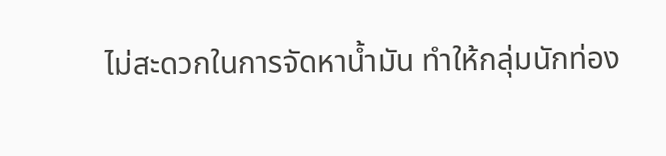ไม่สะดวกในการจัดหาน้ำมัน ทำให้กลุ่มนักท่อง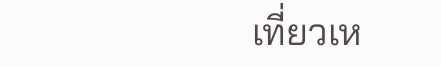เที่ยวเห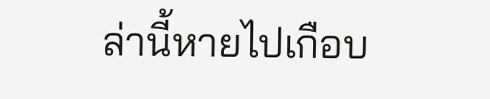ล่านี้หายไปเกือบ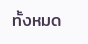ทั้งหมด